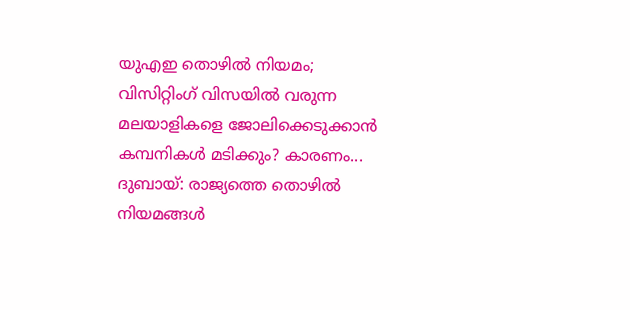യുഎഇ തൊഴിൽ നിയമം; വിസിറ്റിംഗ് വിസയിൽ വരുന്ന മലയാളികളെ ജോലിക്കെടുക്കാൻ കമ്പനികൾ മടിക്കും? കാരണം...
ദുബായ്: രാജ്യത്തെ തൊഴിൽ നിയമങ്ങൾ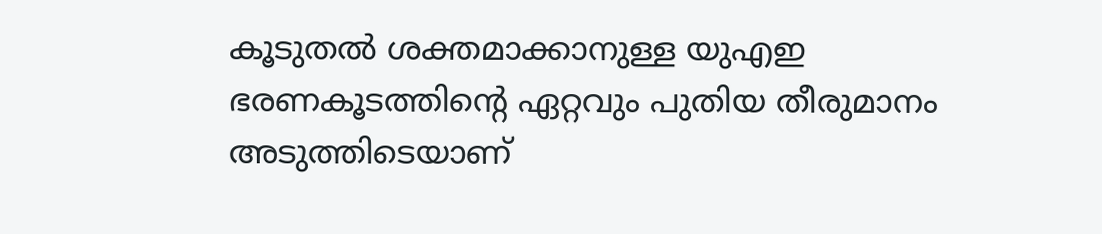കൂടുതൽ ശക്തമാക്കാനുള്ള യുഎഇ ഭരണകൂടത്തിന്റെ ഏറ്റവും പുതിയ തീരുമാനം അടുത്തിടെയാണ്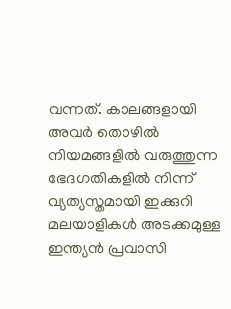വന്നത്. കാലങ്ങളായി അവർ തൊഴിൽ നിയമങ്ങളിൽ വരുത്തുന്ന ഭേദഗതികളിൽ നിന്ന് വ്യത്യസ്തമായി ഇക്കുറി മലയാളികൾ അടക്കമുള്ള ഇന്ത്യൻ പ്രവാസി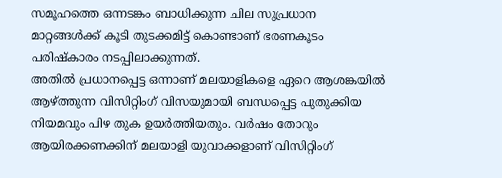സമൂഹത്തെ ഒന്നടങ്കം ബാധിക്കുന്ന ചില സുപ്രധാന മാറ്റങ്ങൾക്ക് കൂടി തുടക്കമിട്ട് കൊണ്ടാണ് ഭരണകൂടം പരിഷ്കാരം നടപ്പിലാക്കുന്നത്.
അതിൽ പ്രധാനപ്പെട്ട ഒന്നാണ് മലയാളികളെ ഏറെ ആശങ്കയിൽ ആഴ്ത്തുന്ന വിസിറ്റിംഗ് വിസയുമായി ബന്ധപ്പെട്ട പുതുക്കിയ നിയമവും പിഴ തുക ഉയർത്തിയതും. വർഷം തോറും ആയിരക്കണക്കിന് മലയാളി യുവാക്കളാണ് വിസിറ്റിംഗ്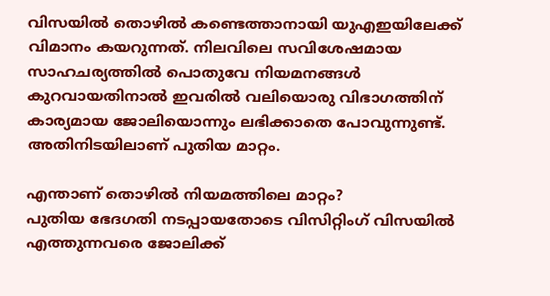വിസയിൽ തൊഴിൽ കണ്ടെത്താനായി യുഎഇയിലേക്ക് വിമാനം കയറുന്നത്. നിലവിലെ സവിശേഷമായ സാഹചര്യത്തിൽ പൊതുവേ നിയമനങ്ങൾ കുറവായതിനാൽ ഇവരിൽ വലിയൊരു വിഭാഗത്തിന് കാര്യമായ ജോലിയൊന്നും ലഭിക്കാതെ പോവുന്നുണ്ട്. അതിനിടയിലാണ് പുതിയ മാറ്റം.

എന്താണ് തൊഴിൽ നിയമത്തിലെ മാറ്റം?
പുതിയ ഭേദഗതി നടപ്പായതോടെ വിസിറ്റിംഗ് വിസയിൽ എത്തുന്നവരെ ജോലിക്ക്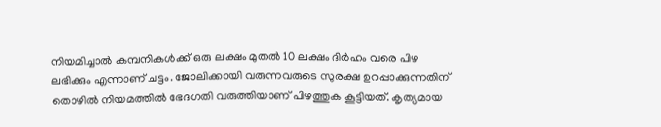നിയമിച്ചാൽ കമ്പനികൾക്ക് ഒരു ലക്ഷം മുതൽ 10 ലക്ഷം ദിർഹം വരെ പിഴ ലഭിക്കും എന്നാണ് ചട്ടം. ജോലിക്കായി വരുന്നവരുടെ സുരക്ഷ ഉറപ്പാക്കുന്നതിന് തൊഴിൽ നിയമത്തിൽ ഭേദഗതി വരുത്തിയാണ് പിഴത്തുക കൂട്ടിയത്. കൃത്യമായ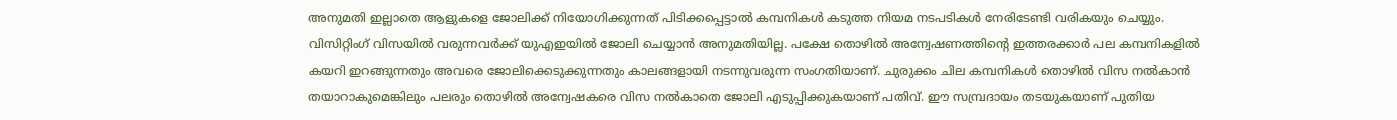അനുമതി ഇല്ലാതെ ആളുകളെ ജോലിക്ക് നിയോഗിക്കുന്നത് പിടിക്കപ്പെട്ടാൽ കമ്പനികൾ കടുത്ത നിയമ നടപടികൾ നേരിടേണ്ടി വരികയും ചെയ്യും.
വിസിറ്റിംഗ് വിസയിൽ വരുന്നവർക്ക് യുഎഇയിൽ ജോലി ചെയ്യാൻ അനുമതിയില്ല. പക്ഷേ തൊഴിൽ അന്വേഷണത്തിന്റെ ഇത്തരക്കാർ പല കമ്പനികളിൽ കയറി ഇറങ്ങുന്നതും അവരെ ജോലിക്കെടുക്കുന്നതും കാലങ്ങളായി നടന്നുവരുന്ന സംഗതിയാണ്. ചുരുക്കം ചില കമ്പനികൾ തൊഴിൽ വിസ നൽകാൻ തയാറാകുമെങ്കിലും പലരും തൊഴിൽ അന്വേഷകരെ വിസ നൽകാതെ ജോലി എടുപ്പിക്കുകയാണ് പതിവ്. ഈ സമ്പ്രദായം തടയുകയാണ് പുതിയ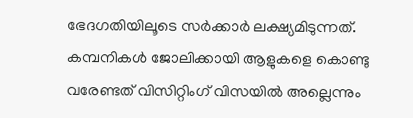ഭേദഗതിയിലൂടെ സർക്കാർ ലക്ഷ്യമിടുന്നത്.
കമ്പനികൾ ജോലിക്കായി ആളുകളെ കൊണ്ടു വരേണ്ടത് വിസിറ്റിംഗ് വിസയിൽ അല്ലെന്നും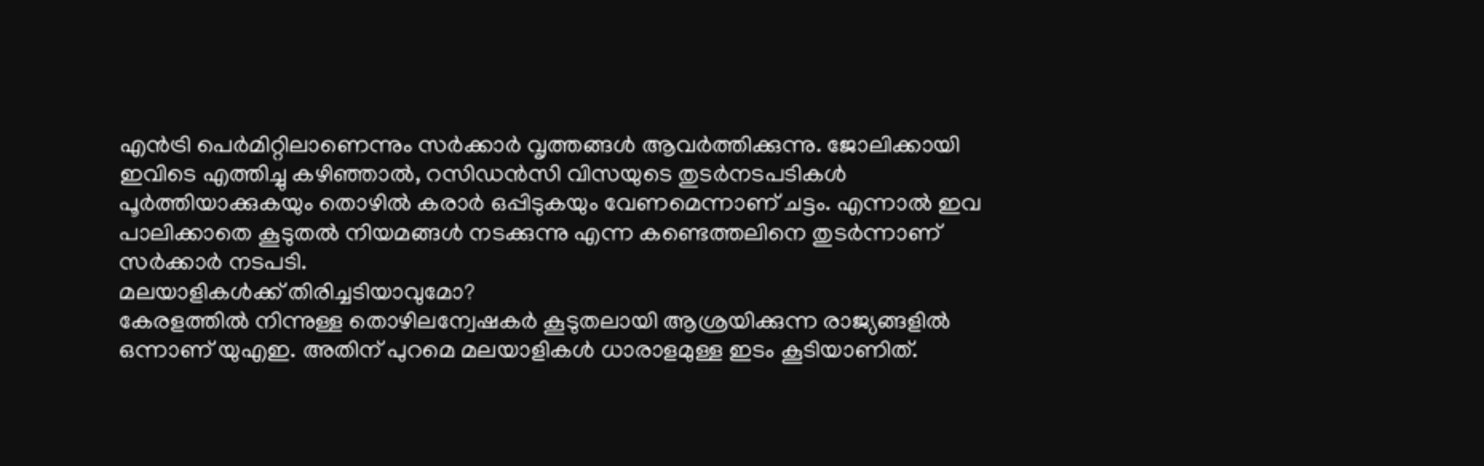എൻട്രി പെർമിറ്റിലാണെന്നും സർക്കാർ വൃത്തങ്ങൾ ആവർത്തിക്കുന്നു. ജോലിക്കായി ഇവിടെ എത്തിച്ചു കഴിഞ്ഞാൽ, റസിഡൻസി വിസയുടെ തുടർനടപടികൾ പൂർത്തിയാക്കുകയും തൊഴിൽ കരാർ ഒപ്പിടുകയും വേണമെന്നാണ് ചട്ടം. എന്നാൽ ഇവ പാലിക്കാതെ കൂടുതൽ നിയമങ്ങൾ നടക്കുന്നു എന്ന കണ്ടെത്തലിനെ തുടർന്നാണ് സർക്കാർ നടപടി.
മലയാളികൾക്ക് തിരിച്ചടിയാവുമോ?
കേരളത്തിൽ നിന്നുള്ള തൊഴിലന്വേഷകർ കൂടുതലായി ആശ്രയിക്കുന്ന രാജ്യങ്ങളിൽ ഒന്നാണ് യുഎഇ. അതിന് പുറമെ മലയാളികൾ ധാരാളമുള്ള ഇടം കൂടിയാണിത്.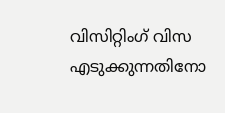വിസിറ്റിംഗ് വിസ എടുക്കുന്നതിനോ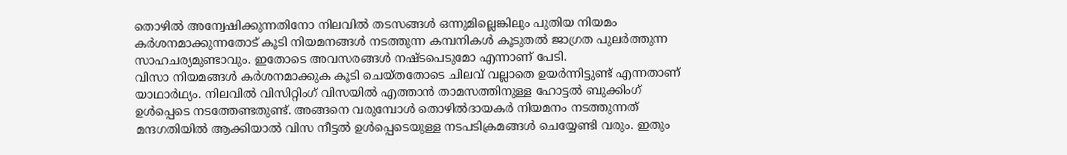തൊഴിൽ അന്വേഷിക്കുന്നതിനോ നിലവിൽ തടസങ്ങൾ ഒന്നുമില്ലെങ്കിലും പുതിയ നിയമം കർശനമാക്കുന്നതോട് കൂടി നിയമനങ്ങൾ നടത്തുന്ന കമ്പനികൾ കൂടുതൽ ജാഗ്രത പുലർത്തുന്ന സാഹചര്യമുണ്ടാവും. ഇതോടെ അവസരങ്ങൾ നഷ്ടപെടുമോ എന്നാണ് പേടി.
വിസാ നിയമങ്ങൾ കർശനമാക്കുക കൂടി ചെയ്തതോടെ ചിലവ് വല്ലാതെ ഉയർന്നിട്ടുണ്ട് എന്നതാണ് യാഥാർഥ്യം. നിലവിൽ വിസിറ്റിംഗ് വിസയിൽ എത്താൻ താമസത്തിനുള്ള ഹോട്ടൽ ബുക്കിംഗ് ഉൾപ്പെടെ നടത്തേണ്ടതുണ്ട്. അങ്ങനെ വരുമ്പോൾ തൊഴിൽദായകർ നിയമനം നടത്തുന്നത് മന്ദഗതിയിൽ ആക്കിയാൽ വിസ നീട്ടൽ ഉൾപ്പെടെയുള്ള നടപടിക്രമങ്ങൾ ചെയ്യേണ്ടി വരും. ഇതും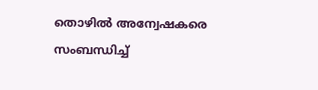തൊഴിൽ അന്വേഷകരെ സംബന്ധിച്ച്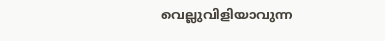വെല്ലുവിളിയാവുന്ന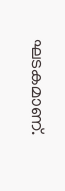ഘടകമാണ്.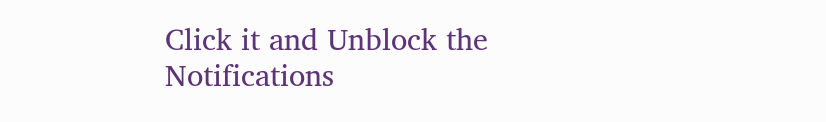Click it and Unblock the Notifications